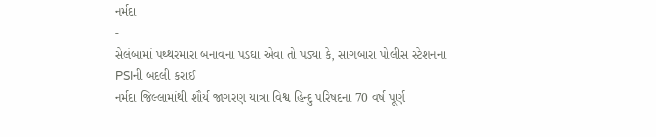નર્મદા
-
સેલંબામાં પથ્થરમારા બનાવના પડઘા એવા તો પડ્યા કે, સાગબારા પોલીસ સ્ટેશનના PSIની બદલી કરાઈ
નર્મદા જિલ્લામાંથી શૌર્ય જાગરણ યાત્રા વિશ્વ હિન્દુ પરિષદના 70 વર્ષ પૂર્ણ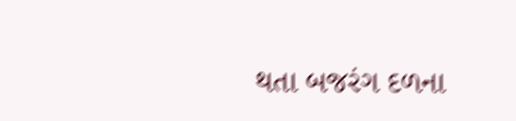થતા બજરંગ દળના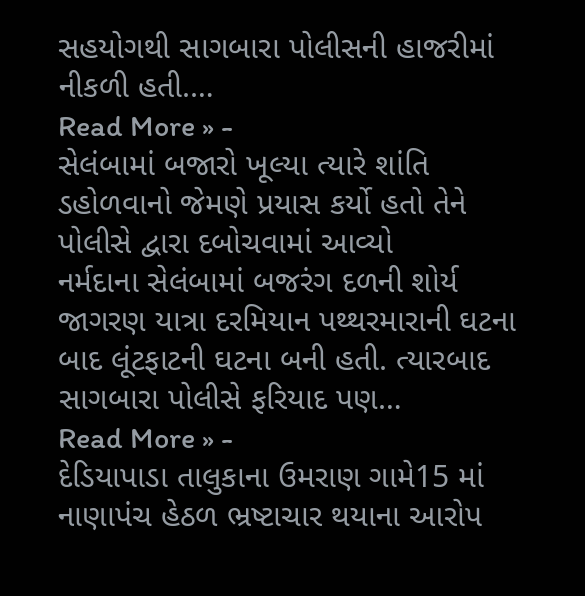સહયોગથી સાગબારા પોલીસની હાજરીમાં નીકળી હતી.…
Read More » -
સેલંબામાં બજારો ખૂલ્યા ત્યારે શાંતિ ડહોળવાનો જેમણે પ્રયાસ કર્યો હતો તેને પોલીસે દ્વારા દબોચવામાં આવ્યો
નર્મદાના સેલંબામાં બજરંગ દળની શોર્ય જાગરણ યાત્રા દરમિયાન પથ્થરમારાની ઘટના બાદ લૂંટફાટની ઘટના બની હતી. ત્યારબાદ સાગબારા પોલીસે ફરિયાદ પણ…
Read More » -
દેડિયાપાડા તાલુકાના ઉમરાણ ગામે15 માં નાણાપંચ હેઠળ ભ્રષ્ટાચાર થયાના આરોપ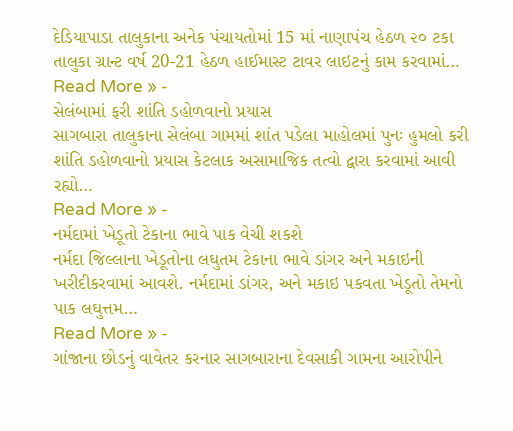દેડિયાપાડા તાલુકાના અનેક પંચાયતોમાં 15 માં નાણાપંચ હેઠળ ૨૦ ટકા તાલુકા ગ્રાન્ટ વર્ષ 20-21 હેઠળ હાઈમાસ્ટ ટાવર લાઇટનું કામ કરવામાં…
Read More » -
સેલંબામાં ફરી શાંતિ ડહોળવાનો પ્રયાસ
સાગબારા તાલુકાના સેલંબા ગામમાં શાંત પડેલા માહોલમાં પુનઃ હુમલો કરી શાંતિ ડહોળવાનો પ્રયાસ કેટલાક અસામાજિક તત્વો દ્વારા કરવામાં આવી રહ્યો…
Read More » -
નર્મદામાં ખેડૂતો ટેકાના ભાવે પાક વેચી શકશે
નર્મદા જિલ્લાના ખેડૂતોના લઘુતમ ટેકાના ભાવે ડાંગર અને મકાઇની ખરીદીકરવામાં આવશે. નર્મદામાં ડાંગર, અને મકાઇ પકવતા ખેડૂતો તેમનો પાક લઘુત્તમ…
Read More » -
ગાંજાના છોડનું વાવેતર કરનાર સાગબારાના દેવસાકી ગામના આરોપીને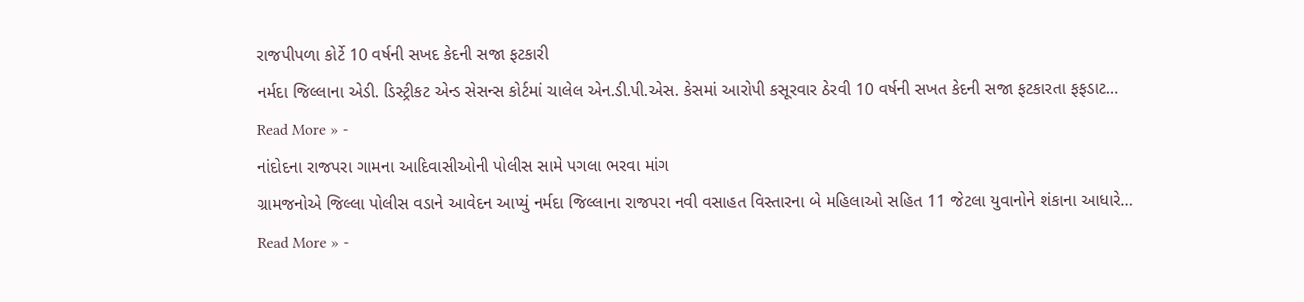રાજપીપળા કોર્ટે 10 વર્ષની સખદ કેદની સજા ફટકારી
નર્મદા જિલ્લાના એડી. ડિસ્ટ્રીકટ એન્ડ સેસન્સ કોર્ટમાં ચાલેલ એન.ડી.પી.એસ. કેસમાં આરોપી કસૂરવાર ઠેરવી 10 વર્ષની સખત કેદની સજા ફટકારતા ફફડાટ…
Read More » -
નાંદોદના રાજપરા ગામના આદિવાસીઓની પોલીસ સામે પગલા ભરવા માંગ
ગ્રામજનોએ જિલ્લા પોલીસ વડાને આવેદન આપ્યું નર્મદા જિલ્લાના રાજપરા નવી વસાહત વિસ્તારના બે મહિલાઓ સહિત 11 જેટલા યુવાનોને શંકાના આધારે…
Read More » -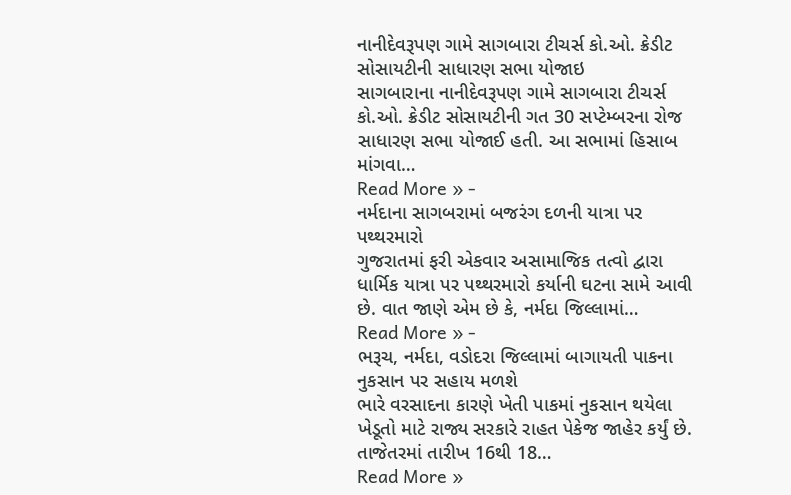નાનીદેવરૂપણ ગામે સાગબારા ટીચર્સ કો.ઓ. ક્રેડીટ સોસાયટીની સાધારણ સભા યોજાઇ
સાગબારાના નાનીદેવરૂપણ ગામે સાગબારા ટીચર્સ કો.ઓ. ક્રેડીટ સોસાયટીની ગત 30 સપ્ટેમ્બરના રોજ સાધારણ સભા યોજાઈ હતી. આ સભામાં હિસાબ માંગવા…
Read More » -
નર્મદાના સાગબરામાં બજરંગ દળની યાત્રા પર પથ્થરમારો
ગુજરાતમાં ફરી એકવાર અસામાજિક તત્વો દ્વારા ધાર્મિક યાત્રા પર પથ્થરમારો કર્યાની ઘટના સામે આવી છે. વાત જાણે એમ છે કે, નર્મદા જિલ્લામાં…
Read More » -
ભરૂચ, નર્મદા, વડોદરા જિલ્લામાં બાગાયતી પાકના નુકસાન પર સહાય મળશે
ભારે વરસાદના કારણે ખેતી પાકમાં નુકસાન થયેલા ખેડૂતો માટે રાજ્ય સરકારે રાહત પેકેજ જાહેર કર્યું છે. તાજેતરમાં તારીખ 16થી 18…
Read More »